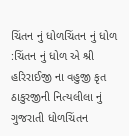ચિંતન નું ધોળચિંતન નું ધોળ :ચિંતન નું ધોળ એ શ્રી હરિરાઈજી ના વહુજી કૃત ઠાકુરજીની નિત્યલીલા નું ગુજરાતી ધોળચિંતન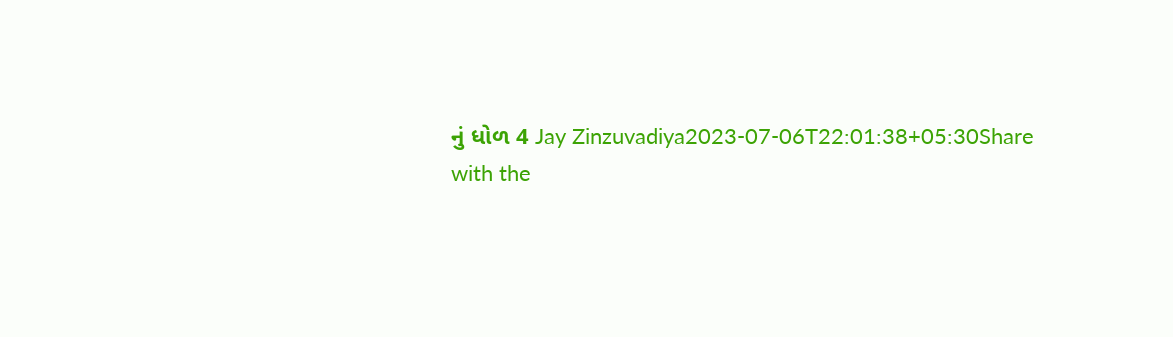નું ધોળ 4 Jay Zinzuvadiya2023-07-06T22:01:38+05:30Share with the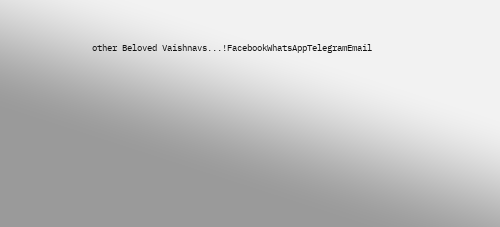other Beloved Vaishnavs...!FacebookWhatsAppTelegramEmail